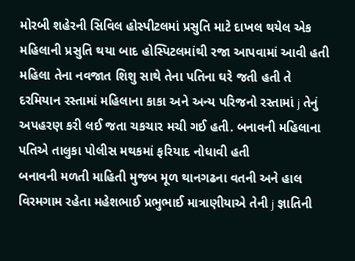મોરબી શહેરની સિવિલ હોસ્પીટલમાં પ્રસુતિ માટે દાખલ થયેલ એક મહિલાની પ્રસુતિ થયા બાદ હોસ્પિટલમાંથી રજા આપવામાં આવી હતી મહિલા તેના નવજાત શિશુ સાથે તેના પતિના ઘરે જતી હતી તે દરમિયાન રસ્તામાં મહિલાના કાકા અને અન્ય પરિજનો રસ્તામાં j તેનું અપહરણ કરી લઈ જતા ચકચાર મચી ગઈ હતી. બનાવની મહિલાના પતિએ તાલુકા પોલીસ મથકમાં ફરિયાદ નોધાવી હતી
બનાવની મળતી માહિતી મુજબ મૂળ થાનગઢના વતની અને હાલ વિરમગામ રહેતા મહેશભાઈ પ્રભુભાઈ માત્રાણીયાએ તેની j જ્ઞાતિની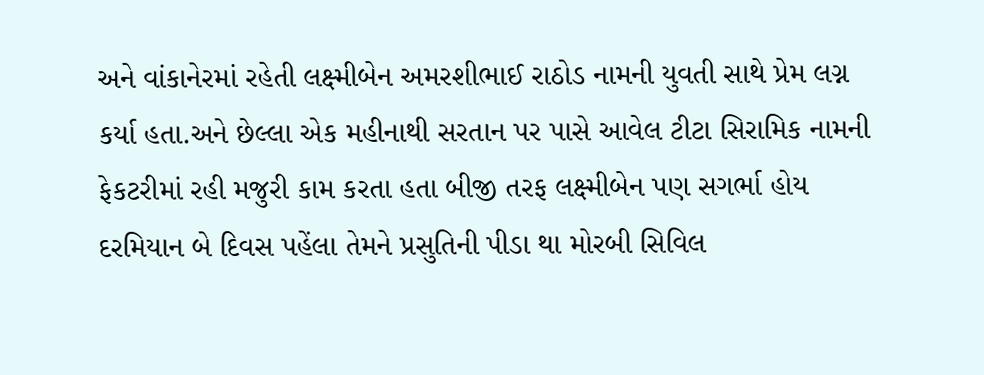અને વાંકાનેરમાં રહેતી લક્ષ્મીબેન અમરશીભાઈ રાઠોડ નામની યુવતી સાથે પ્રેમ લગ્ન કર્યા હતા.અને છેલ્લા એક મહીનાથી સરતાન પર પાસે આવેલ ટીટા સિરામિક નામની ફેકટરીમાં રહી મજુરી કામ કરતા હતા બીજી તરફ લક્ષ્મીબેન પણ સગર્ભા હોય દરમિયાન બે દિવસ પહેંલા તેમને પ્રસુતિની પીડા થા મોરબી સિવિલ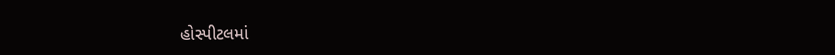હોસ્પીટલમાં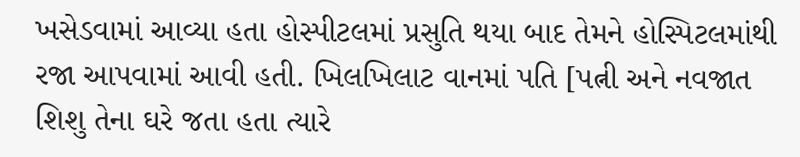ખસેડવામાં આવ્યા હતા હોસ્પીટલમાં પ્રસુતિ થયા બાદ તેમને હોસ્પિટલમાંથી રજા આપવામાં આવી હતી. ખિલખિલાટ વાનમાં પતિ [પત્ની અને નવજાત શિશુ તેના ઘરે જતા હતા ત્યારે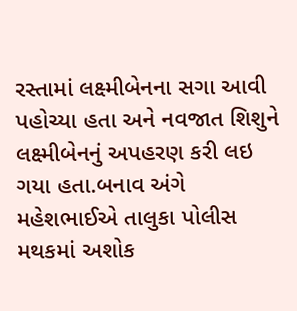રસ્તામાં લક્ષ્મીબેનના સગા આવી પહોચ્યા હતા અને નવજાત શિશુને લક્ષ્મીબેનનું અપહરણ કરી લઇ ગયા હતા.બનાવ અંગે મહેશભાઈએ તાલુકા પોલીસ મથકમાં અશોક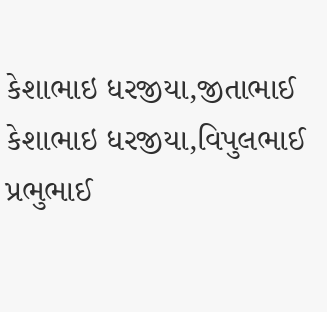કેશાભાઇ ધરજીયા,જીતાભાઈ કેશાભાઇ ધરજીયા,વિપુલભાઈ પ્રભુભાઈ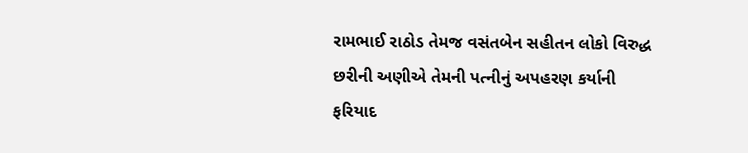રામભાઈ રાઠોડ તેમજ વસંતબેન સહીતન લોકો વિરુદ્ધ છરીની અણીએ તેમની પત્નીનું અપહરણ કર્યાની ફરિયાદ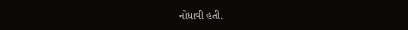નોધાવી હતી.